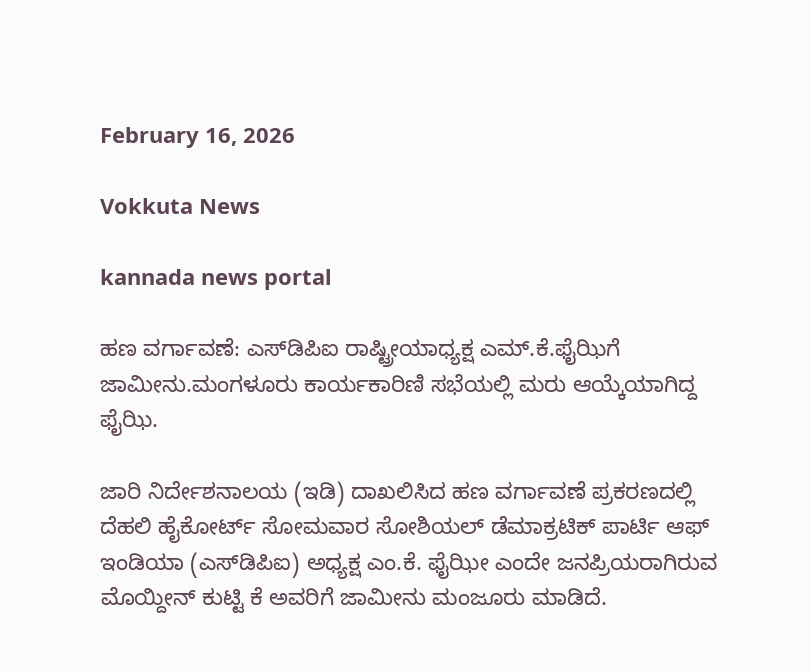February 16, 2026

Vokkuta News

kannada news portal

ಹಣ ವರ್ಗಾವಣೆ: ಎಸ್‌ಡಿಪಿಐ ರಾಷ್ಟ್ರೀಯಾಧ್ಯಕ್ಷ ಎಮ್.ಕೆ.ಫೈಝಿಗೆ ಜಾಮೀನು.ಮಂಗಳೂರು ಕಾರ್ಯಕಾರಿಣಿ ಸಭೆಯಲ್ಲಿ ಮರು ಆಯ್ಕೆಯಾಗಿದ್ದ ಫೈಝಿ.

ಜಾರಿ ನಿರ್ದೇಶನಾಲಯ (ಇಡಿ) ದಾಖಲಿಸಿದ ಹಣ ವರ್ಗಾವಣೆ ಪ್ರಕರಣದಲ್ಲಿ ದೆಹಲಿ ಹೈಕೋರ್ಟ್ ಸೋಮವಾರ ಸೋಶಿಯಲ್ ಡೆಮಾಕ್ರಟಿಕ್ ಪಾರ್ಟಿ ಆಫ್ ಇಂಡಿಯಾ (ಎಸ್‌ಡಿಪಿಐ) ಅಧ್ಯಕ್ಷ ಎಂ.ಕೆ. ಫೈಝೀ ಎಂದೇ ಜನಪ್ರಿಯರಾಗಿರುವ ಮೊಯ್ದೀನ್ ಕುಟ್ಟಿ ಕೆ ಅವರಿಗೆ ಜಾಮೀನು ಮಂಜೂರು ಮಾಡಿದೆ.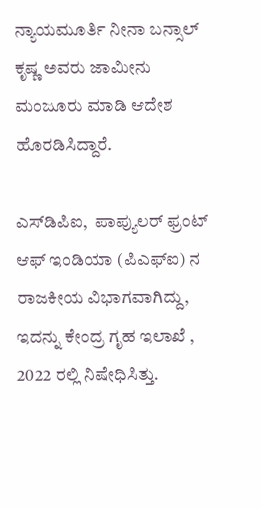ನ್ಯಾಯಮೂರ್ತಿ ನೀನಾ ಬನ್ಸಾಲ್ ಕೃಷ್ಣ ಅವರು ಜಾಮೀನು ಮಂಜೂರು ಮಾಡಿ ಆದೇಶ ಹೊರಡಿಸಿದ್ದಾರೆ.

ಎಸ್‌ಡಿಪಿಐ,  ಪಾಪ್ಯುಲರ್ ಫ್ರಂಟ್ ಆಫ್ ಇಂಡಿಯಾ (ಪಿಎಫ್‌ಐ) ನ ರಾಜಕೀಯ ವಿಭಾಗವಾಗಿದ್ದು, ಇದನ್ನು ಕೇಂದ್ರ ಗೃಹ ಇಲಾಖೆ , 2022 ರಲ್ಲಿ ನಿಷೇಧಿಸಿತ್ತು.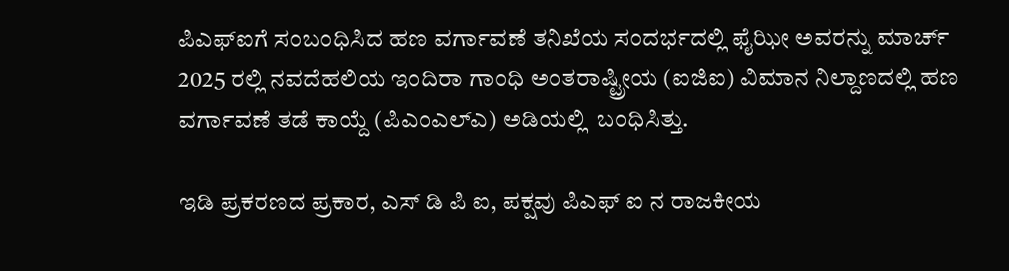ಪಿಎಫ್‌ಐಗೆ ಸಂಬಂಧಿಸಿದ ಹಣ ವರ್ಗಾವಣೆ ತನಿಖೆಯ ಸಂದರ್ಭದಲ್ಲಿ ಫೈಝೀ ಅವರನ್ನು ಮಾರ್ಚ್ 2025 ರಲ್ಲಿ ನವದೆಹಲಿಯ ಇಂದಿರಾ ಗಾಂಧಿ ಅಂತರಾಷ್ಟ್ರೀಯ (ಐಜಿಐ) ವಿಮಾನ ನಿಲ್ದಾಣದಲ್ಲಿ ಹಣ ವರ್ಗಾವಣೆ ತಡೆ ಕಾಯ್ದೆ (ಪಿಎಂಎಲ್‌ಎ) ಅಡಿಯಲ್ಲಿ  ಬಂಧಿಸಿತ್ತು.

ಇಡಿ ಪ್ರಕರಣದ ಪ್ರಕಾರ, ಎಸ್ ಡಿ ಪಿ ಐ, ಪಕ್ಷವು ಪಿಎಫ್ ಐ ನ ರಾಜಕೀಯ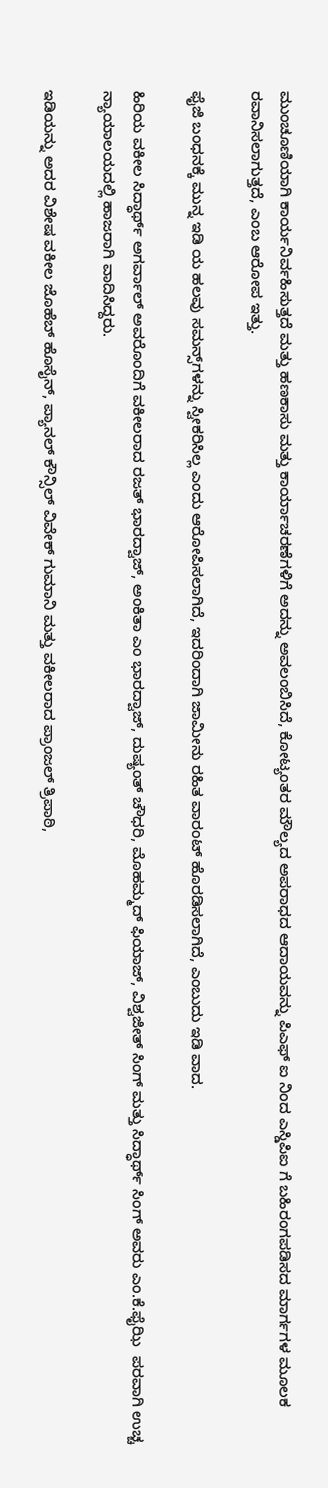ಮುಂಚೂಣಿಯಾಗಿ ಕಾರ್ಯನಿರ್ವಹಿಸುತ್ತದೆ ಮತ್ತು ಹಣಕಾಸು ಮತ್ತು ಕಾರ್ಯಾಚರಣೆಗಳಿಗೆ ಅದನ್ನು ಅವಲಂಬಿಸಿದೆ, ಕೋಟ್ಯಂತರ ಮೌಲ್ಯದ ಅಪರಾಧದ ಆದಾಯವನ್ನು ಪಿಎಫ್ ಐ ನಿಂದ ಎಸ್ಡಿಪಿಐ ಗೆ ಬಹಿರಂಗಪಡಿಸದ ಮಾರ್ಗಗಳ ಮೂಲಕ ರವಾನಿಸಲಾಗುತ್ತದೆ, ಎಂಬ ಆರೋಪ ಇತ್ತು.

ಫೈಜಿ ಬಂಧನಕ್ಕೆ ಮುನ್ನ ಇಡಿ ಯ ಹಲವು ಸಮನ್ಸ್‌ಗಳನ್ನು ಸ್ವೀಕರಿಸಿಲ್ಲ ಎಂದು ಆರೋಪಿಸಲಾಗಿದೆ, ಇದರಿಂದಾಗಿ ಜಾಮೀನು ರಹಿತ ವಾರಂಟ್ ಹೊರಡಿಸಲಾಗಿದೆ, ಎಂಬುದು ಇಡಿ ವಾದ.

ಹಿರಿಯ ವಕೀಲ ಸಿದ್ಧಾರ್ಥ್ ಅಗರ್ವಾಲ್ ಅವರೊಂದಿಗೆ ವಕೀಲರಾದ ರಜತ್ ಭಾರದ್ವಾಜ್, ಅಂಕಿತಾ ಎಂ ಭಾರದ್ವಾಜ್, ದುಷ್ಯಂತ್ ಚೌಧರಿ, ಮೊಹಮ್ಮದ್ ಫಿಯಾಜ್, ವಿಶ್ವಜೀತ್ ಸಿಂಗ್ ಮತ್ತು ಸಿದ್ಧಾರ್ಥ್ ಸಿಂಗ್ ಅವರು ಎಂ.ಕೆ.ಫೈಝಿ  ಪರವಾಗಿ ಉಚ್ಚ ನ್ಯಾಯಾಲಯದಲ್ಲಿ ಹಾಜರಾಗಿ ವಾದಿಸಿದ್ದರು.

ಇಡಿಯನ್ನು ಅದರ ವಿಶೇಷ ವಕೀಲ ಜೊಹೆಬ್ ಹೊಸೈನ್, ಪ್ಯಾನಲ್ ಕೌನ್ಸಿಲ್ ವಿವೇಕ್ ಗುಮಾನಿ ಮತ್ತು ವಕೀಲರಾದ ಪ್ರಾಂಜಲ್ ತ್ರಿಪಾಠಿ,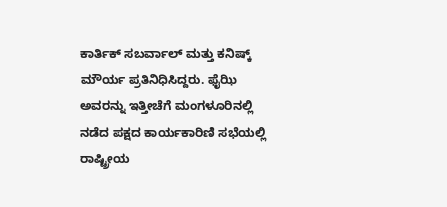ಕಾರ್ತಿಕ್ ಸಬರ್ವಾಲ್ ಮತ್ತು ಕನಿಷ್ಕ್ ಮೌರ್ಯ ಪ್ರತಿನಿಧಿಸಿದ್ದರು. ಫೈಝಿ ಅವರನ್ನು ಇತ್ತೀಚೆಗೆ ಮಂಗಳೂರಿನಲ್ಲಿ ನಡೆದ ಪಕ್ಷದ ಕಾರ್ಯಕಾರಿಣಿ ಸಭೆಯಲ್ಲಿ ರಾಷ್ಟ್ರೀಯ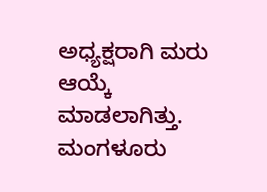ಅಧ್ಯಕ್ಷರಾಗಿ ಮರು ಆಯ್ಕೆ ಮಾಡಲಾಗಿತ್ತು. ಮಂಗಳೂರು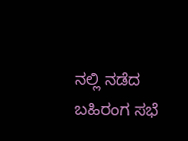ನಲ್ಲಿ ನಡೆದ ಬಹಿರಂಗ ಸಭೆ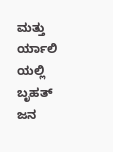ಮತ್ತು ರ್ಯಾಲಿ ಯಲ್ಲಿ ಬೃಹತ್ ಜನ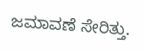ಜಮಾವಣೆ ಸೇರಿತ್ತು.